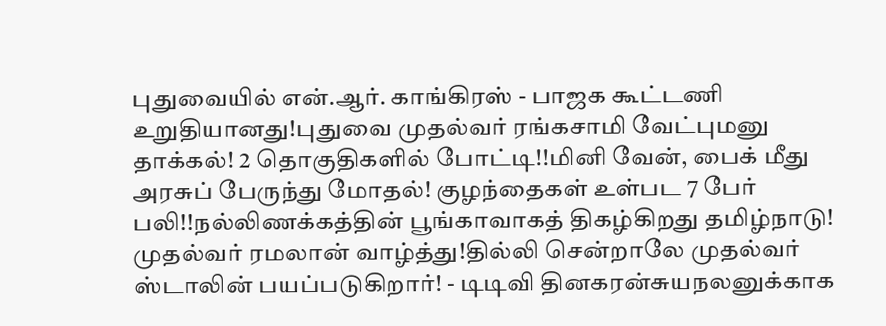புதுவையில் என்.ஆர். காங்கிரஸ் - பாஜக கூட்டணி உறுதியானது!புதுவை முதல்வர் ரங்கசாமி வேட்புமனு தாக்கல்! 2 தொகுதிகளில் போட்டி!!மினி வேன், பைக் மீது அரசுப் பேருந்து மோதல்! குழந்தைகள் உள்பட 7 பேர் பலி!!நல்லிணக்கத்தின் பூங்காவாகத் திகழ்கிறது தமிழ்நாடு! முதல்வர் ரமலான் வாழ்த்து!தில்லி சென்றாலே முதல்வர் ஸ்டாலின் பயப்படுகிறார்! - டிடிவி தினகரன்சுயநலனுக்காக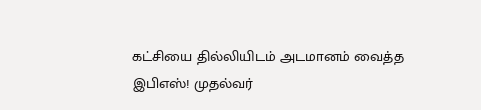கட்சியை தில்லியிடம் அடமானம் வைத்த இபிஎஸ்! முதல்வர்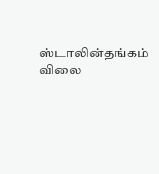ஸ்டாலின்தங்கம் விலை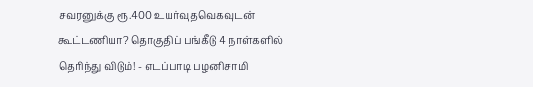சவரனுக்கு ரூ.400 உயர்வுதவெகவுடன் கூட்டணியா? தொகுதிப் பங்கீடு 4 நாள்களில் தெரிந்து விடும்! - எடப்பாடி பழனிசாமி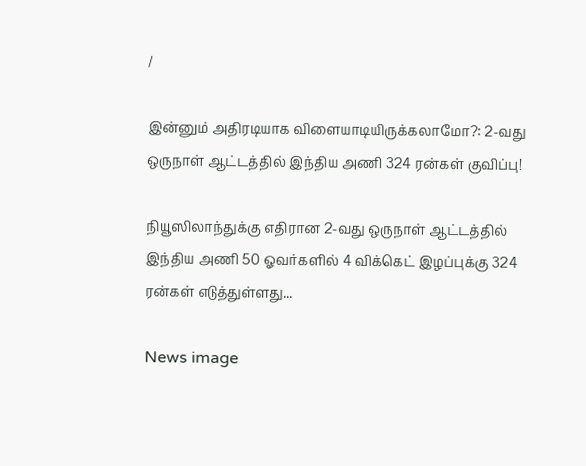/

இன்னும் அதிரடியாக விளையாடியிருக்கலாமோ?: 2-வது ஒருநாள் ஆட்டத்தில் இந்திய அணி 324 ரன்கள் குவிப்பு!

நியூஸிலாந்துக்கு எதிரான 2-வது ஒருநாள் ஆட்டத்தில் இந்திய அணி 50 ஓவர்களில் 4 விக்கெட் இழப்புக்கு 324 ரன்கள் எடுத்துள்ளது...

News image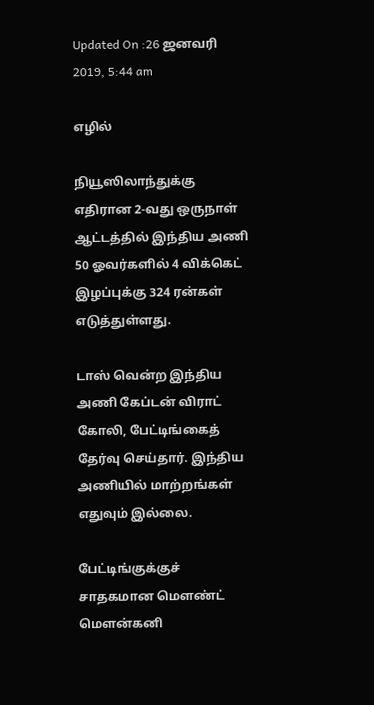Updated On :26 ஜனவரி 2019, 5:44 am

எழில்

நியூஸிலாந்துக்கு எதிரான 2-வது ஒருநாள் ஆட்டத்தில் இந்திய அணி 50 ஓவர்களில் 4 விக்கெட் இழப்புக்கு 324 ரன்கள் எடுத்துள்ளது.

டாஸ் வென்ற இந்திய அணி கேப்டன் விராட் கோலி, பேட்டிங்கைத் தேர்வு செய்தார். இந்திய அணியில் மாற்றங்கள் எதுவும் இல்லை.

பேட்டிங்குக்குச் சாதகமான மெளண்ட் மெளன்கனி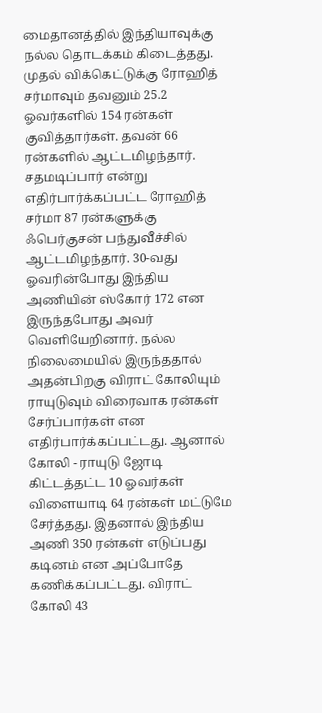மைதானத்தில் இந்தியாவுக்கு நல்ல தொடக்கம் கிடைத்தது. முதல் விக்கெட்டுக்கு ரோஹித் சர்மாவும் தவனும் 25.2 ஓவர்களில் 154 ரன்கள் குவித்தார்கள். தவன் 66 ரன்களில் ஆட்டமிழந்தார். சதமடிப்பார் என்று எதிர்பார்க்கப்பட்ட ரோஹித் சர்மா 87 ரன்களுக்கு ஃபெர்குசன் பந்துவீச்சில் ஆட்டமிழந்தார். 30-வது ஓவரின்போது இந்திய அணியின் ஸ்கோர் 172 என இருந்தபோது அவர் வெளியேறினார். நல்ல நிலைமையில் இருந்ததால் அதன்பிறகு விராட் கோலியும் ராயுடுவும் விரைவாக ரன்கள் சேர்ப்பார்கள் என எதிர்பார்க்கப்பட்டது. ஆனால் கோலி - ராயுடு ஜோடி கிட்டத்தட்ட 10 ஓவர்கள் விளையாடி 64 ரன்கள் மட்டுமே சேர்த்தது. இதனால் இந்திய அணி 350 ரன்கள் எடுப்பது கடினம் என அப்போதே கணிக்கப்பட்டது. விராட் கோலி 43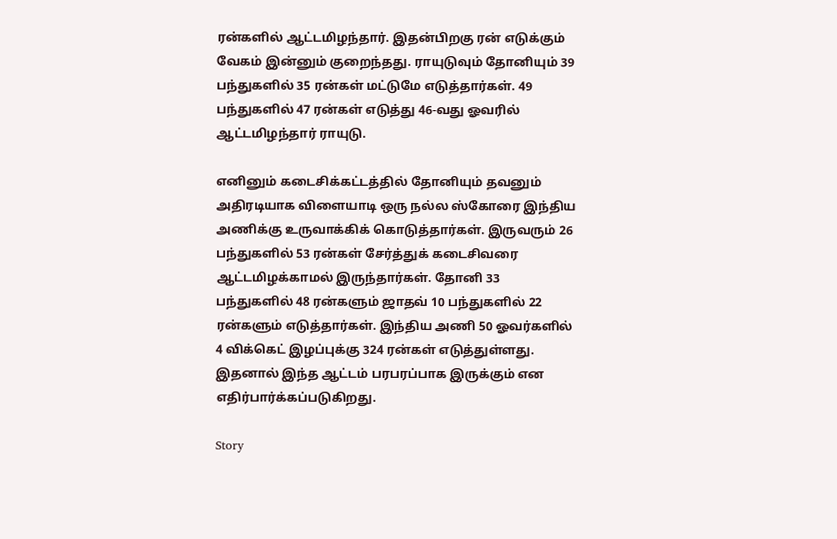ரன்களில் ஆட்டமிழந்தார். இதன்பிறகு ரன் எடுக்கும் வேகம் இன்னும் குறைந்தது. ராயுடுவும் தோனியும் 39 பந்துகளில் 35 ரன்கள் மட்டுமே எடுத்தார்கள். 49 பந்துகளில் 47 ரன்கள் எடுத்து 46-வது ஓவரில் ஆட்டமிழந்தார் ராயுடு.

எனினும் கடைசிக்கட்டத்தில் தோனியும் தவனும் அதிரடியாக விளையாடி ஒரு நல்ல ஸ்கோரை இந்திய அணிக்கு உருவாக்கிக் கொடுத்தார்கள். இருவரும் 26 பந்துகளில் 53 ரன்கள் சேர்த்துக் கடைசிவரை ஆட்டமிழக்காமல் இருந்தார்கள். தோனி 33 பந்துகளில் 48 ரன்களும் ஜாதவ் 10 பந்துகளில் 22 ரன்களும் எடுத்தார்கள். இந்திய அணி 50 ஓவர்களில் 4 விக்கெட் இழப்புக்கு 324 ரன்கள் எடுத்துள்ளது. இதனால் இந்த ஆட்டம் பரபரப்பாக இருக்கும் என எதிர்பார்க்கப்படுகிறது.

Story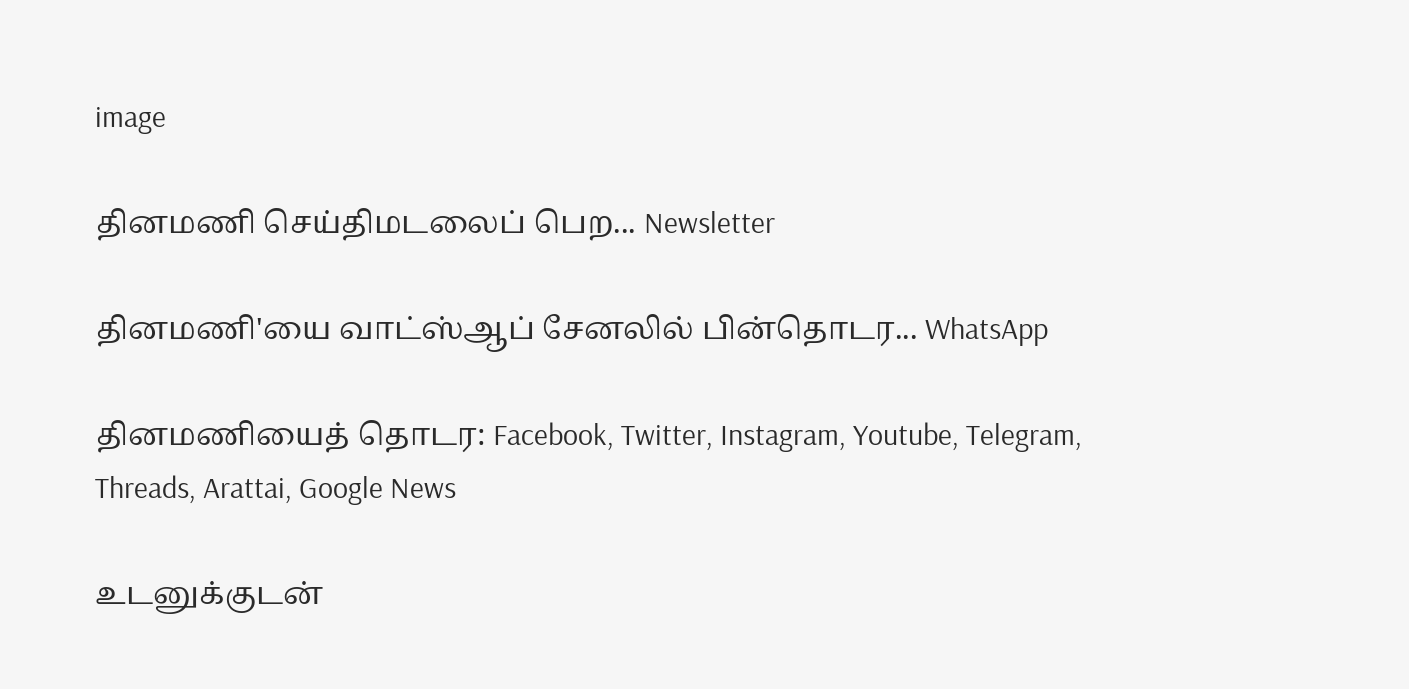image

தினமணி செய்திமடலைப் பெற... Newsletter

தினமணி'யை வாட்ஸ்ஆப் சேனலில் பின்தொடர... WhatsApp

தினமணியைத் தொடர: Facebook, Twitter, Instagram, Youtube, Telegram, Threads, Arattai, Google News

உடனுக்குடன்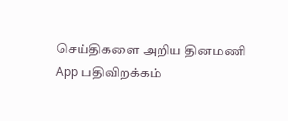செய்திகளை அறிய தினமணி App பதிவிறக்கம்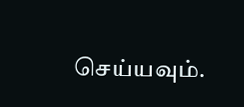செய்யவும்.